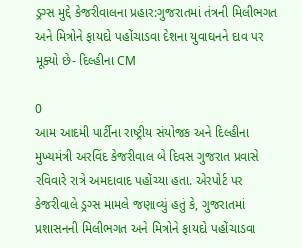ડ્રગ્સ મુદ્દે કેજરીવાલના પ્રહાર:ગુજરાતમાં તંત્રની મિલીભગત અને મિત્રોને ફાયદો પહોંચાડવા દેશના યુવાઘનને દાવ પર મૂક્યો છે- દિલ્હીના CM

0
આમ આદમી પાર્ટીના રાષ્ટ્રીય સંયોજક અને દિલ્હીના મુખ્યમંત્રી અરવિંદ કેજરીવાલ બે દિવસ ગુજરાત પ્રવાસે રવિવારે રાત્રે અમદાવાદ પહોંચ્યા હતા. એરપોર્ટ પર કેજરીવાલે ડ્રગ્સ મામલે જણાવ્યું હતું કે, ગુજરાતમાં પ્રશાસનની મિલીભગત અને મિત્રોને ફાયદો પહોંચાડવા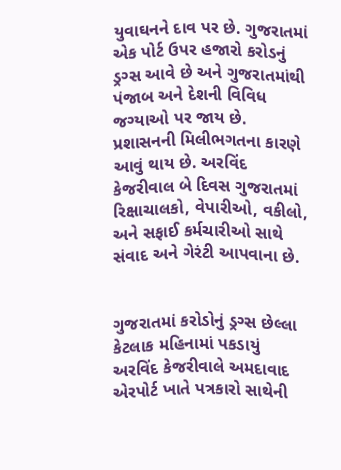યુવાઘનને દાવ પર છે. ગુજરાતમાં એક પોર્ટ ઉપર હજારો કરોડનું ડ્રગ્સ આવે છે અને ગુજરાતમાંથી પંજાબ અને દેશની વિવિધ જગ્યાઓ પર જાય છે. પ્રશાસનની મિલીભગતના કારણે આવું થાય છે. અરવિંદ કેજરીવાલ બે દિવસ ગુજરાતમાં રિક્ષાચાલકો, વેપારીઓ, વકીલો, અને સફાઈ કર્મચારીઓ સાથે સંવાદ અને ગેરંટી આપવાના છે.


ગુજરાતમાં કરોડોનું ડ્રગ્સ છેલ્લા કેટલાક મહિનામાં પકડાયું
અરવિંદ કેજરીવાલે અમદાવાદ એરપોર્ટ ખાતે પત્રકારો સાથેની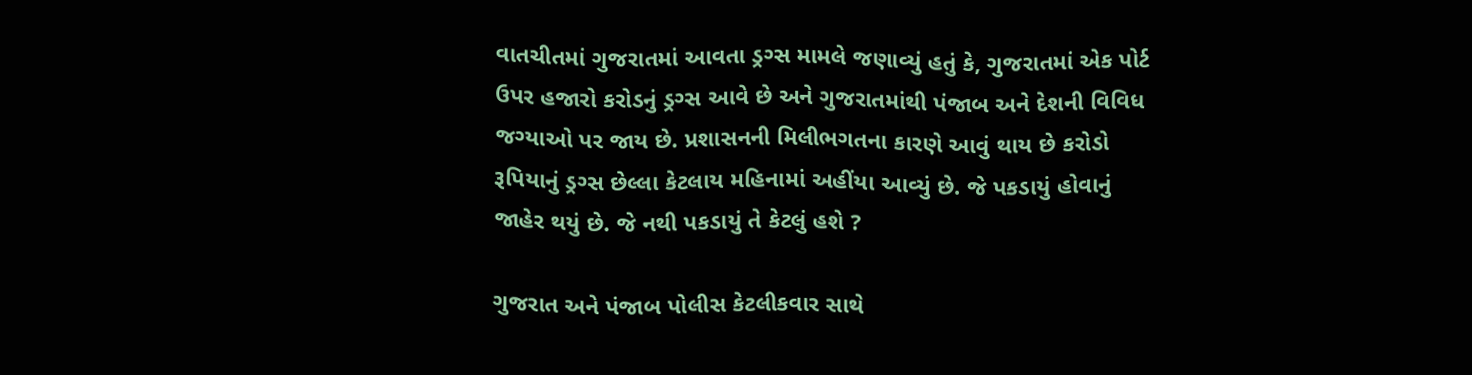વાતચીતમાં ગુજરાતમાં આવતા ડ્રગ્સ મામલે જણાવ્યું હતું કે, ગુજરાતમાં એક પોર્ટ ઉપર હજારો કરોડનું ડ્રગ્સ આવે છે અને ગુજરાતમાંથી પંજાબ અને દેશની વિવિધ જગ્યાઓ પર જાય છે. પ્રશાસનની મિલીભગતના કારણે આવું થાય છે કરોડો રૂપિયાનું ડ્રગ્સ છેલ્લા કેટલાય મહિનામાં અહીંયા આવ્યું છે. જે પકડાયું હોવાનું જાહેર થયું છે. જે નથી પકડાયું તે કેટલું હશે ?

ગુજરાત અને પંજાબ પોલીસ કેટલીકવાર સાથે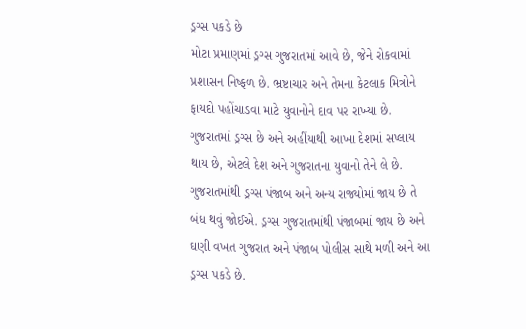ડ્રગ્સ પકડે છે
મોટા પ્રમાણમાં ડ્રગ્સ ગુજરાતમાં આવે છે, જેને રોકવામાં પ્રશાસન નિષ્ફળ છે. ભ્રષ્ટાચાર અને તેમના કેટલાક મિત્રોને ફાયદો પહોંચાડવા માટે યુવાનોને દાવ પર રાખ્યા છે. ગુજરાતમાં ડ્રગ્સ છે અને અહીંયાથી આખા દેશમાં સપ્લાય થાય છે, એટલે દેશ અને ગુજરાતના યુવાનો તેને લે છે. ગુજરાતમાંથી ડ્રગ્સ પંજાબ અને અન્ય રાજ્યોમાં જાય છે તે બંધ થવું જોઈએ. ડ્રગ્સ ગુજરાતમાંથી પંજાબમાં જાય છે અને ઘણી વખત ગુજરાત અને પંજાબ પોલીસ સાથે મળી અને આ ડ્રગ્સ પકડે છે.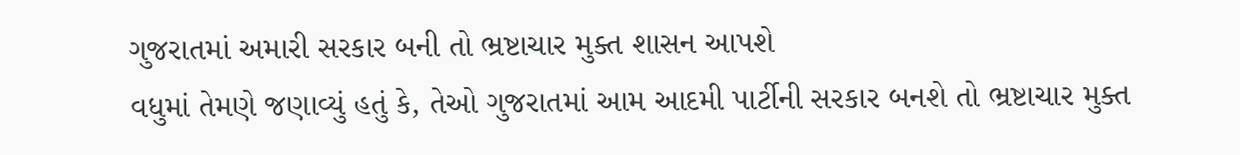ગુજરાતમાં અમારી સરકાર બની તો ભ્રષ્ટાચાર મુક્ત શાસન આપશે
વધુમાં તેમણે જણાવ્યું હતું કે, તેઓ ગુજરાતમાં આમ આદમી પાર્ટીની સરકાર બનશે તો ભ્રષ્ટાચાર મુક્ત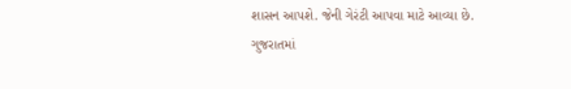શાસન આપશે. જેની ગેરંટી આપવા માટે આવ્યા છે. ગુજરાતમાં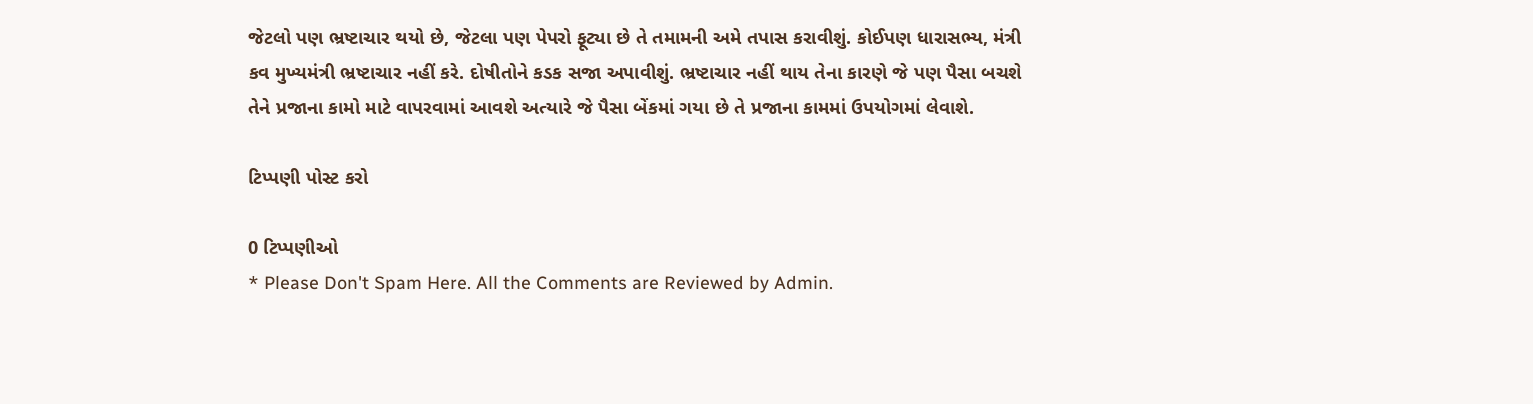જેટલો પણ ભ્રષ્ટાચાર થયો છે, જેટલા પણ પેપરો ફૂટ્યા છે તે તમામની અમે તપાસ કરાવીશું. કોઈપણ ધારાસભ્ય, મંત્રી કવ મુખ્યમંત્રી ભ્રષ્ટાચાર નહીં કરે. દોષીતોને કડક સજા અપાવીશું. ભ્રષ્ટાચાર નહીં થાય તેના કારણે જે પણ પૈસા બચશે તેને પ્રજાના કામો માટે વાપરવામાં આવશે અત્યારે જે પૈસા બેંકમાં ગયા છે તે પ્રજાના કામમાં ઉપયોગમાં લેવાશે.

ટિપ્પણી પોસ્ટ કરો

0 ટિપ્પણીઓ
* Please Don't Spam Here. All the Comments are Reviewed by Admin.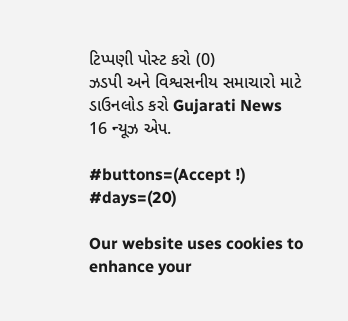ટિપ્પણી પોસ્ટ કરો (0)
ઝડપી અને વિશ્વસનીય સમાચારો માટે ડાઉનલોડ કરો Gujarati News 16 ન્યૂઝ એપ.

#buttons=(Accept !) #days=(20)

Our website uses cookies to enhance your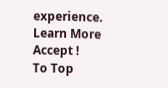experience. Learn More
Accept !
To Top